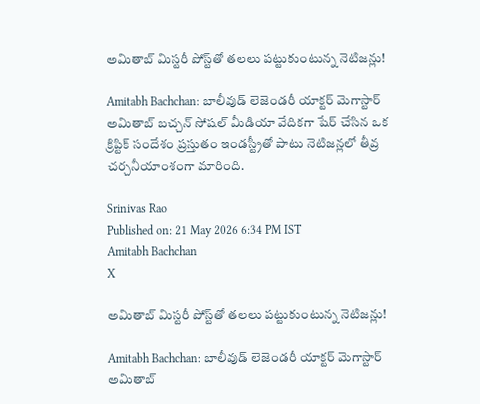అమితాబ్ మిస్టరీ పోస్ట్‌తో తలలు పట్టుకుంటున్న నెటిజన్లు!

Amitabh Bachchan: బాలీవుడ్ లెజెండరీ యాక్టర్ మెగాస్టార్ అమితాబ్ బచ్చన్ సోషల్ మీడియా వేదికగా షేర్ చేసిన ఒక క్రిప్టిక్ సందేశం ప్రస్తుతం ఇండస్ట్రీతో పాటు నెటిజన్లలో తీవ్ర చర్చనీయాంశంగా మారింది.

Srinivas Rao
Published on: 21 May 2026 6:34 PM IST
Amitabh Bachchan
X

అమితాబ్ మిస్టరీ పోస్ట్‌తో తలలు పట్టుకుంటున్న నెటిజన్లు!

Amitabh Bachchan: బాలీవుడ్ లెజెండరీ యాక్టర్ మెగాస్టార్ అమితాబ్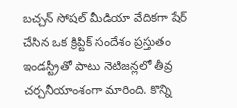బచ్చన్ సోషల్ మీడియా వేదికగా షేర్ చేసిన ఒక క్రిప్టిక్ సందేశం ప్రస్తుతం ఇండస్ట్రీతో పాటు నెటిజన్లలో తీవ్ర చర్చనీయాంశంగా మారింది. కొన్ని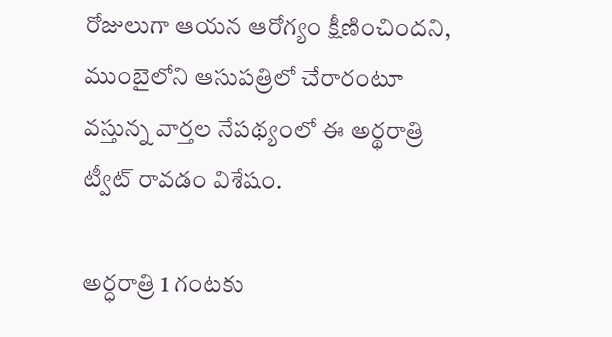రోజులుగా ఆయన ఆరోగ్యం క్షీణించిందని, ముంబైలోని ఆసుపత్రిలో చేరారంటూ వస్తున్న వార్తల నేపథ్యంలో ఈ అర్థరాత్రి ట్వీట్ రావడం విశేషం.

అర్ధరాత్రి 1 గంటకు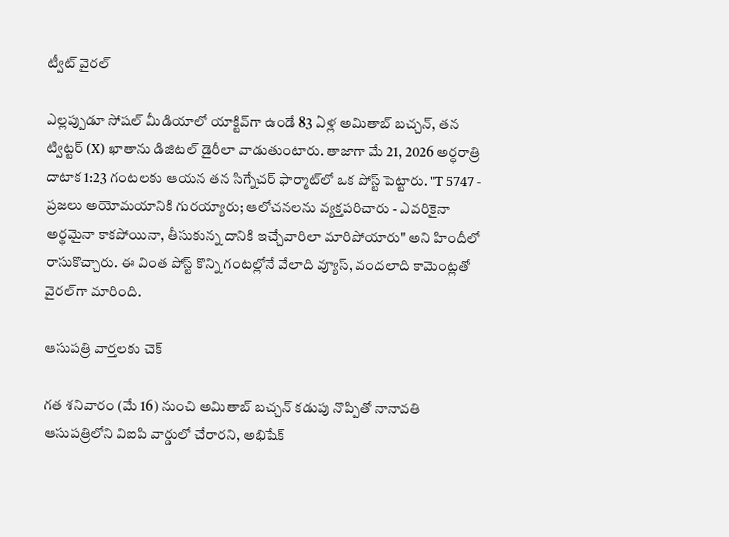ట్వీట్ వైరల్

ఎల్లప్పుడూ సోషల్ మీడియాలో యాక్టివ్‌గా ఉండే 83 ఏళ్ల అమితాబ్ బచ్చన్, తన ట్విట్టర్ (X) ఖాతాను డిజిటల్ డైరీలా వాడుతుంటారు. తాజాగా మే 21, 2026 అర్ధరాత్రి దాటాక 1:23 గంటలకు ఆయన తన సిగ్నేచర్ ఫార్మాట్‌లో ఒక పోస్ట్ పెట్టారు. "T 5747 - ప్రజలు అయోమయానికి గురయ్యారు; ఆలోచనలను వ్యక్తపరిచారు - ఎవరికైనా అర్థమైనా కాకపోయినా, తీసుకున్న దానికి ఇచ్చేవారిలా మారిపోయారు" అని హిందీలో రాసుకొచ్చారు. ఈ వింత పోస్ట్ కొన్ని గంటల్లోనే వేలాది వ్యూస్, వందలాది కామెంట్లతో వైరల్‌గా మారింది.

ఆసుపత్రి వార్తలకు చెక్

గత శనివారం (మే 16) నుంచి అమితాబ్ బచ్చన్ కడుపు నొప్పితో నానావతి ఆసుపత్రిలోని విఐపి వార్డులో చేరారని, అభిషేక్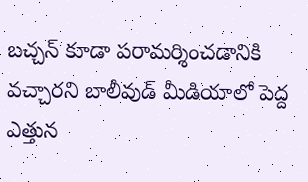బచ్చన్ కూడా పరామర్శించడానికి వచ్చారని బాలీవుడ్ మీడియాలో పెద్ద ఎత్తున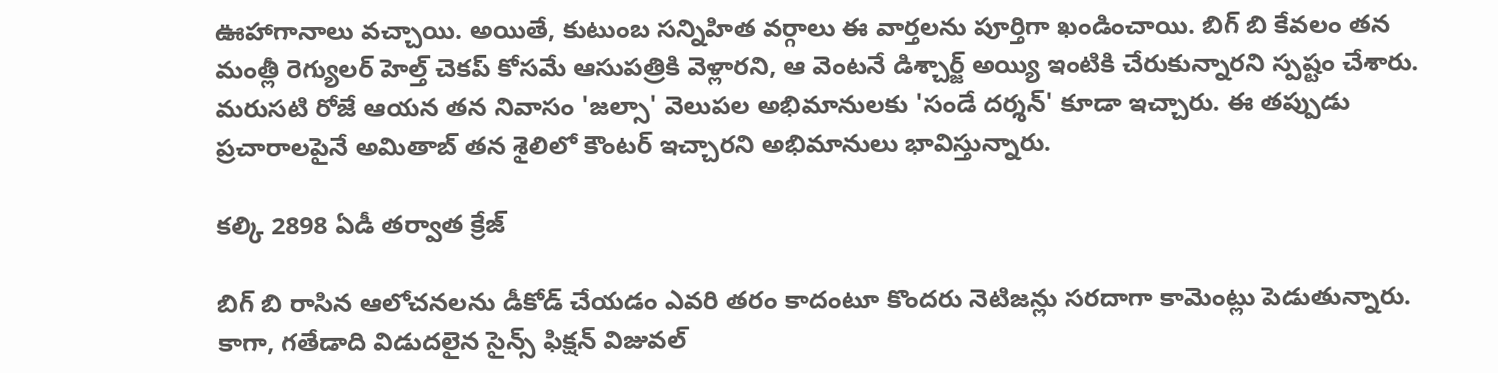ఊహాగానాలు వచ్చాయి. అయితే, కుటుంబ సన్నిహిత వర్గాలు ఈ వార్తలను పూర్తిగా ఖండించాయి. బిగ్ బి కేవలం తన మంత్లీ రెగ్యులర్ హెల్త్ చెకప్ కోసమే ఆసుపత్రికి వెళ్లారని, ఆ వెంటనే డిశ్చార్జ్ అయ్యి ఇంటికి చేరుకున్నారని స్పష్టం చేశారు. మరుసటి రోజే ఆయన తన నివాసం 'జల్సా' వెలుపల అభిమానులకు 'సండే దర్శన్' కూడా ఇచ్చారు. ఈ తప్పుడు ప్రచారాలపైనే అమితాబ్ తన శైలిలో కౌంటర్ ఇచ్చారని అభిమానులు భావిస్తున్నారు.

కల్కి 2898 ఏడీ తర్వాత క్రేజ్

బిగ్ బి రాసిన ఆలోచనలను డీకోడ్ చేయడం ఎవరి తరం కాదంటూ కొందరు నెటిజన్లు సరదాగా కామెంట్లు పెడుతున్నారు. కాగా, గతేడాది విడుదలైన సైన్స్ ఫిక్షన్ విజువల్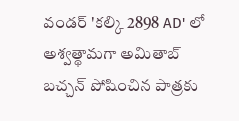వండర్ 'కల్కి 2898 AD' లో అశ్వత్థామగా అమితాబ్ బచ్చన్ పోషించిన పాత్రకు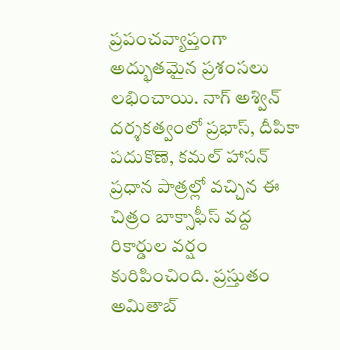ప్రపంచవ్యాప్తంగా అద్భుతమైన ప్రశంసలు లభించాయి. నాగ్ అశ్విన్ దర్శకత్వంలో ప్రభాస్, దీపికా పదుకొణె, కమల్ హాసన్ ప్రధాన పాత్రల్లో వచ్చిన ఈ చిత్రం బాక్సాఫీస్ వద్ద రికార్డుల వర్షం కురిపించింది. ప్రస్తుతం అమితాబ్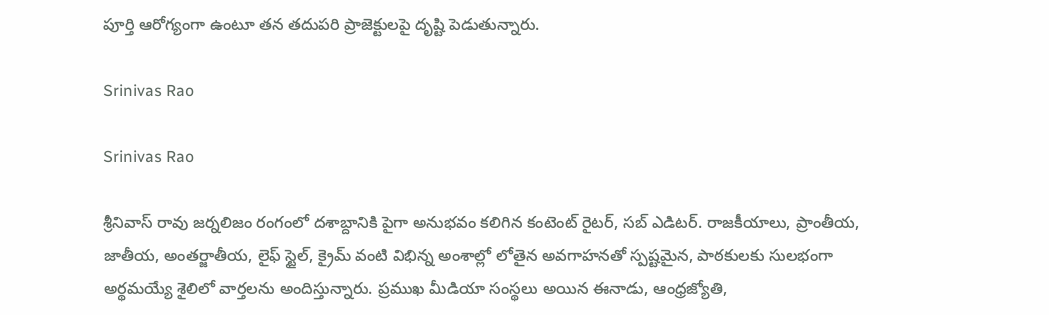పూర్తి ఆరోగ్యంగా ఉంటూ తన తదుపరి ప్రాజెక్టులపై దృష్టి పెడుతున్నారు.

Srinivas Rao

Srinivas Rao

శ్రీనివాస్ రావు జర్నలిజం రంగంలో దశాబ్దానికి పైగా అనుభవం కలిగిన కంటెంట్ రైటర్, సబ్ ఎడిటర్. రాజకీయాలు, ప్రాంతీయ, జాతీయ, అంతర్జాతీయ, లైఫ్ స్టైల్, క్రైమ్ వంటి విభిన్న అంశాల్లో లోతైన అవగాహనతో స్పష్టమైన, పాఠకులకు సులభంగా అర్థమయ్యే శైలిలో వార్తలను అందిస్తున్నారు. ప్రముఖ మీడియా సంస్థలు అయిన ఈనాడు, ఆంధ్రజ్యోతి,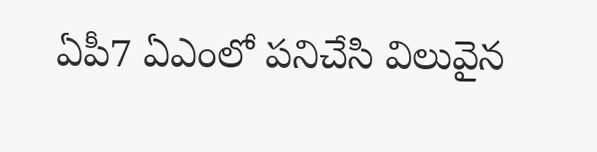ఏపీ7 ఏఎంలో పనిచేసి విలువైన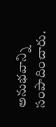అనుభవాన్ని సంపాదించారు.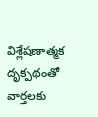విశ్లేషణాత్మక దృక్పథంతో వార్తలకు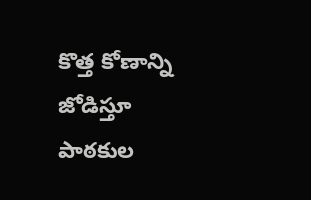కొత్త కోణాన్ని జోడిస్తూ పాఠకుల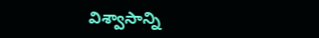విశ్వాసాన్ని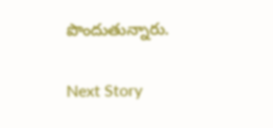పొందుతున్నారు.

Next Story